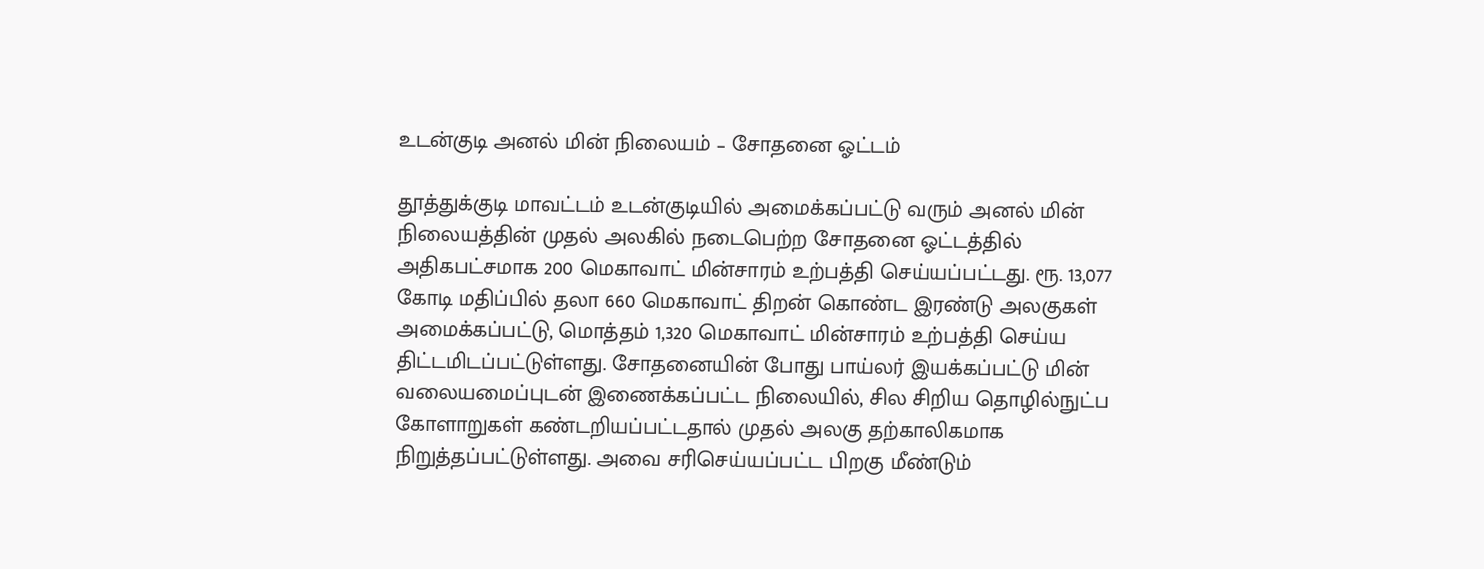உடன்குடி அனல் மின் நிலையம் – சோதனை ஓட்டம்

தூத்துக்குடி மாவட்டம் உடன்குடியில் அமைக்கப்பட்டு வரும் அனல் மின் நிலையத்தின் முதல் அலகில் நடைபெற்ற சோதனை ஓட்டத்தில் அதிகபட்சமாக 200 மெகாவாட் மின்சாரம் உற்பத்தி செய்யப்பட்டது. ரூ. 13,077 கோடி மதிப்பில் தலா 660 மெகாவாட் திறன் கொண்ட இரண்டு அலகுகள் அமைக்கப்பட்டு, மொத்தம் 1,320 மெகாவாட் மின்சாரம் உற்பத்தி செய்ய திட்டமிடப்பட்டுள்ளது. சோதனையின் போது பாய்லர் இயக்கப்பட்டு மின் வலையமைப்புடன் இணைக்கப்பட்ட நிலையில், சில சிறிய தொழில்நுட்ப கோளாறுகள் கண்டறியப்பட்டதால் முதல் அலகு தற்காலிகமாக நிறுத்தப்பட்டுள்ளது. அவை சரிசெய்யப்பட்ட பிறகு மீண்டும்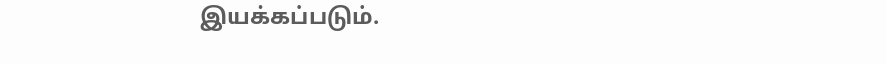இயக்கப்படும்.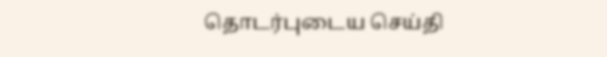தொடர்புடைய செய்தி